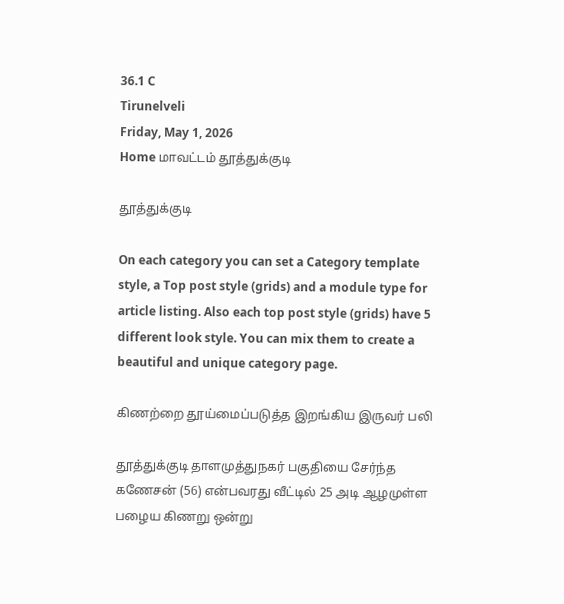36.1 C
Tirunelveli
Friday, May 1, 2026
Home மாவட்டம் தூத்துக்குடி

தூத்துக்குடி

On each category you can set a Category template style, a Top post style (grids) and a module type for article listing. Also each top post style (grids) have 5 different look style. You can mix them to create a beautiful and unique category page.

கிணற்றை தூய்மைப்படுத்த இறங்கிய இருவர் பலி

தூத்துக்குடி தாளமுத்துநகர் பகுதியை சேர்ந்த கணேசன் (56) என்பவரது வீட்டில் 25 அடி ஆழமுள்ள பழைய கிணறு ஒன்று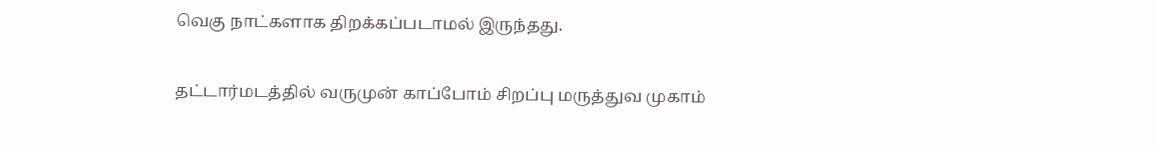வெகு நாட்களாக திறக்கப்படாமல் இருந்தது.

தட்டார்மடத்தில் வருமுன் காப்போம் சிறப்பு மருத்துவ முகாம்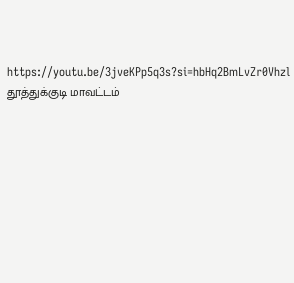https://youtu.be/3jveKPp5q3s?si=hbHq2BmLvZr0Vhzl தூத்துக்குடி மாவட்டம்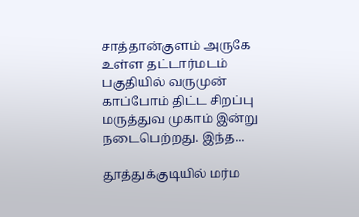சாத்தான்குளம் அருகே உள்ள தட்டார்மடம் பகுதியில் வருமுன் காப்போம் திட்ட சிறப்பு மருத்துவ முகாம் இன்று நடைபெற்றது. இந்த...

தூத்துக்குடியில் மர்ம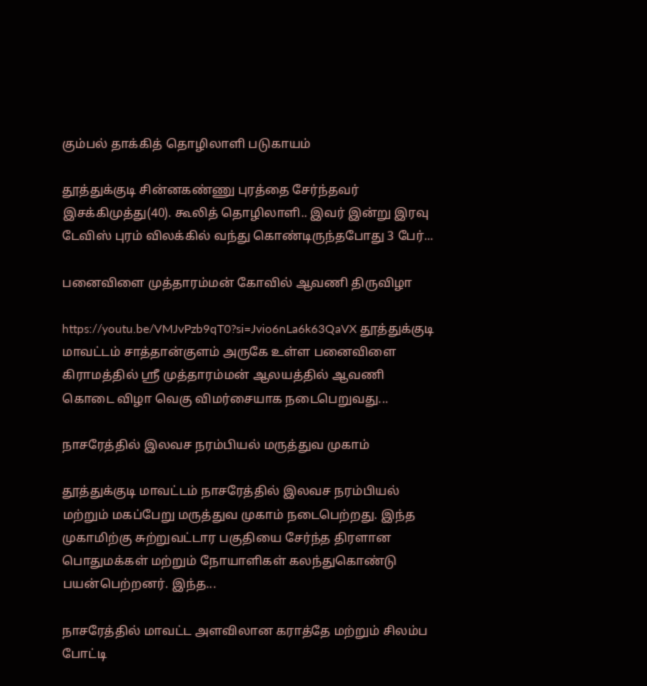கும்பல் தாக்கித் தொழிலாளி படுகாயம்

தூத்துக்குடி சின்னகண்ணு புரத்தை சேர்ந்தவர் இசக்கிமுத்து(40). கூலித் தொழிலாளி.. இவர் இன்று இரவு டேவிஸ் புரம் விலக்கில் வந்து கொண்டிருந்தபோது 3 பேர்...

பனைவிளை முத்தாரம்மன் கோவில் ஆவணி திருவிழா

https://youtu.be/VMJvPzb9qT0?si=Jvio6nLa6k63QaVX தூத்துக்குடி மாவட்டம் சாத்தான்குளம் அருகே உள்ள பனைவிளை கிராமத்தில் ஸ்ரீ முத்தாரம்மன் ஆலயத்தில் ஆவணி கொடை விழா வெகு விமர்சையாக நடைபெறுவது...

நாசரேத்தில் இலவச நரம்பியல் மருத்துவ முகாம்

தூத்துக்குடி மாவட்டம் நாசரேத்தில் இலவச நரம்பியல் மற்றும் மகப்பேறு மருத்துவ முகாம் நடைபெற்றது. இந்த முகாமிற்கு சுற்றுவட்டார பகுதியை சேர்ந்த திரளான பொதுமக்கள் மற்றும் நோயாளிகள் கலந்துகொண்டு பயன்பெற்றனர். இந்த...

நாசரேத்தில் மாவட்ட அளவிலான கராத்தே மற்றும் சிலம்ப போட்டி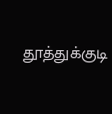தூத்துக்குடி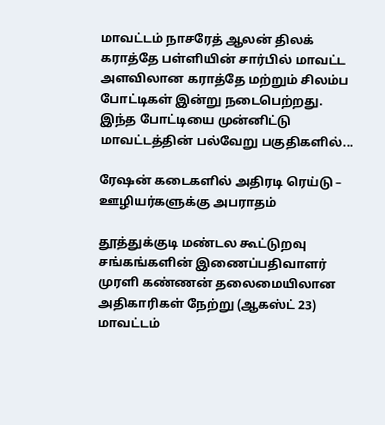மாவட்டம் நாசரேத் ஆலன் திலக் கராத்தே பள்ளியின் சார்பில் மாவட்ட அளவிலான கராத்தே மற்றும் சிலம்ப போட்டிகள் இன்று நடைபெற்றது. இந்த போட்டியை முன்னிட்டு மாவட்டத்தின் பல்வேறு பகுதிகளில்...

ரேஷன் கடைகளில் அதிரடி ரெய்டு – ஊழியர்களுக்கு அபராதம்

தூத்துக்குடி மண்டல கூட்டுறவு சங்கங்களின் இணைப்பதிவாளர் முரளி கண்ணன் தலைமையிலான அதிகாரிகள் நேற்று (ஆகஸ்ட் 23) மாவட்டம்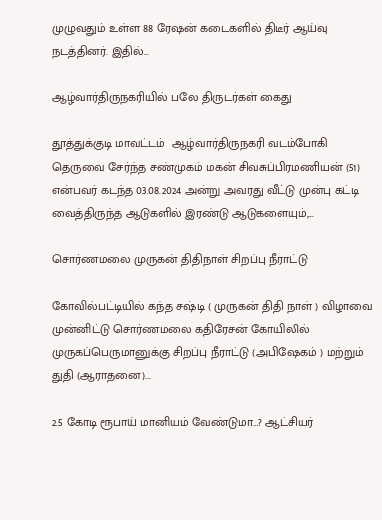முழுவதும் உள்ள 88 ரேஷன் கடைகளில் திடீர் ஆய்வு நடத்தினர். இதில்...

ஆழ்வார்திருநகரியில் பலே திருடர்கள் கைது

தூத்துக்குடி மாவட்டம்  ஆழ்வார்திருநகரி வடம்போகி தெருவை சேர்ந்த சண்முகம் மகன் சிவசுப்பிரமணியன் (51) என்பவர் கடந்த 03.08.2024 அன்று அவரது வீட்டு முன்பு கட்டி வைத்திருந்த ஆடுகளில் இரண்டு ஆடுகளையும்,...

சொர்ணமலை முருகன் திதிநாள் சிறப்பு நீராட்டு

கோவில்பட்டியில் கந்த சஷ்டி ( முருகன் திதி நாள் ) விழாவை முன்னிட்டு சொர்ணமலை கதிரேசன் கோயிலில் முருகப்பெருமானுக்கு சிறப்பு நீராட்டு (அபிஷேகம் ) மற்றும் துதி (ஆராதனை)...

2.5 கோடி ரூபாய் மானியம் வேண்டுமா…? ஆட்சியர்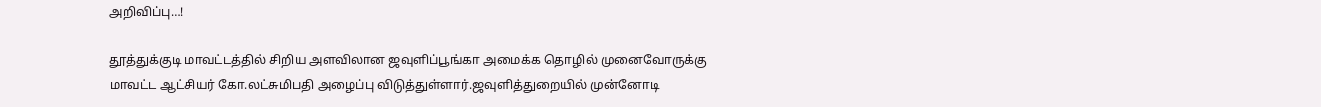அறிவிப்பு…!

தூத்துக்குடி மாவட்டத்தில் சிறிய அளவிலான ஜவுளிப்பூங்கா அமைக்க தொழில் முனைவோருக்கு மாவட்ட ஆட்சியர் கோ.லட்சுமிபதி அழைப்பு விடுத்துள்ளார்.ஜவுளித்துறையில் முன்னோடி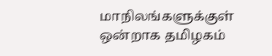மாநிலங்களுக்குள் ஒன்றாக தமிழகம்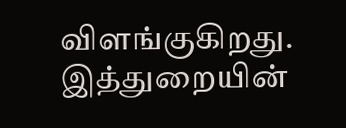விளங்குகிறது. இத்துறையின்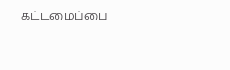கட்டமைப்பை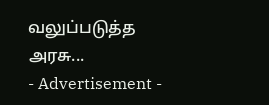வலுப்படுத்த அரசு...
- Advertisement -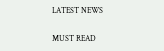LATEST NEWS

MUST READ